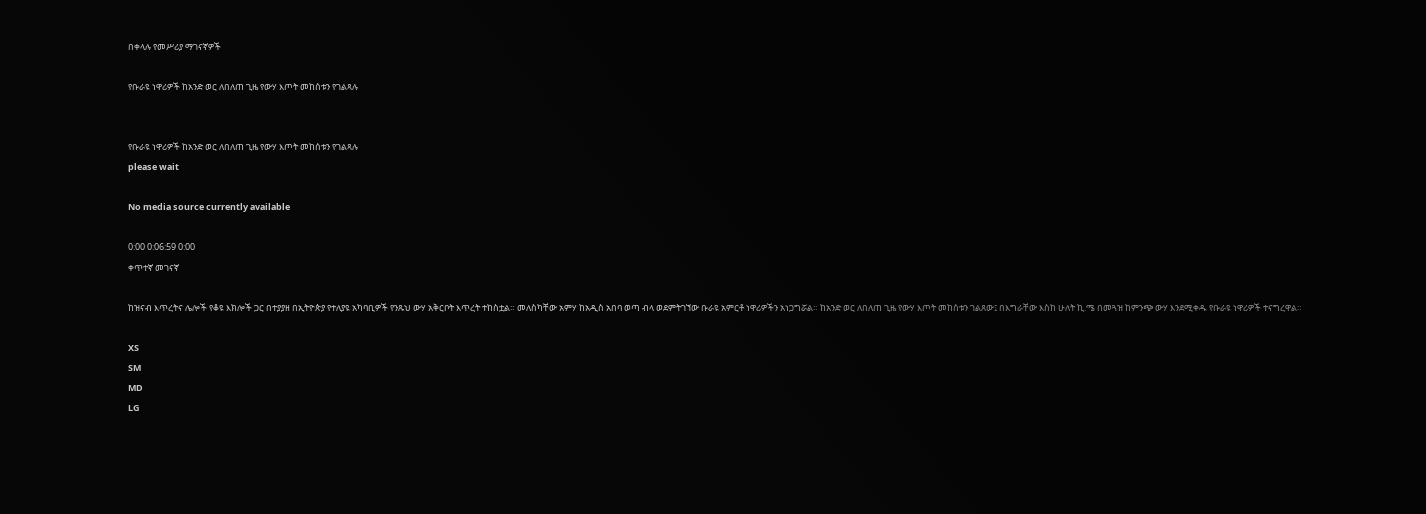በቀላሉ የመሥሪያ ማገናኛዎች

የቡራዩ ነዋሪዎች ከአንድ ወር ለበለጠ ጊዜ የውሃ እጦት መከሰቱን የገልጻሉ


የቡራዩ ነዋሪዎች ከአንድ ወር ለበለጠ ጊዜ የውሃ እጦት መከሰቱን የገልጻሉ
please wait

No media source currently available

0:00 0:06:59 0:00
ቀጥተኛ መገናኛ

ከዝናብ እጥረትና ሌሎች የቆዩ እክሎች ጋር በተያያዘ በኢትዮጵያ የተለያዩ አካባቢዎች የንጹህ ውሃ አቅርቦት እጥረት ተከስቷል። መለስካቸው አምሃ ከአዲስ አበባ ወጣ ብላ ወደምትገኘው ቡራዩ አምርቶ ነዋሪዎችን አነጋግሯል። ከአንድ ወር ለበለጠ ጊዜ የውሃ እጦት መከሰቱን ገልጸው፤ በእግራቸው እስከ ሁለት ኪ.ሜ በመጓዝ ከምንጭ ውሃ እንደሚቀዱ የቡራዩ ነዋሪዎች ተናግረዋል።

XS
SM
MD
LG